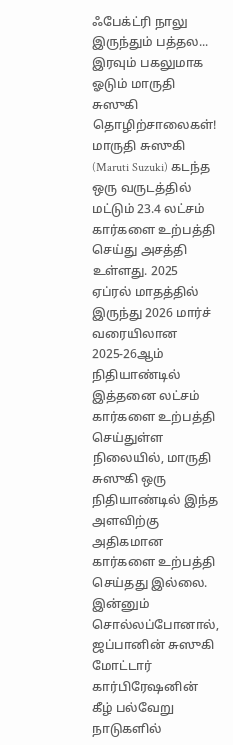ஃபேக்ட்ரி நாலு இருந்தும் பத்தல... இரவும் பகலுமாக ஓடும் மாருதி சுஸுகி தொழிற்சாலைகள்!
மாருதி சுஸுகி (Maruti Suzuki) கடந்த ஒரு வருடத்தில் மட்டும் 23.4 லட்சம் கார்களை உற்பத்தி செய்து அசத்தி உள்ளது. 2025 ஏப்ரல் மாதத்தில் இருந்து 2026 மார்ச் வரையிலான 2025-26ஆம் நிதியாண்டில் இத்தனை லட்சம் கார்களை உற்பத்தி செய்துள்ள நிலையில், மாருதி சுஸுகி ஒரு நிதியாண்டில் இந்த அளவிற்கு அதிகமான கார்களை உற்பத்தி செய்தது இல்லை.
இன்னும் சொல்லப்போனால், ஜப்பானின் சுஸுகி மோட்டார் கார்பிரேஷனின் கீழ் பல்வேறு நாடுகளில்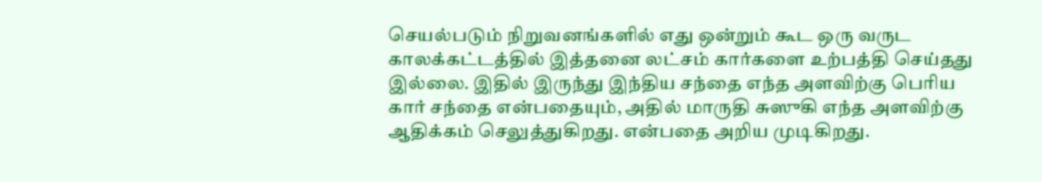செயல்படும் நிறுவனங்களில் எது ஒன்றும் கூட ஒரு வருட காலக்கட்டத்தில் இத்தனை லட்சம் கார்களை உற்பத்தி செய்தது இல்லை. இதில் இருந்து இந்திய சந்தை எந்த அளவிற்கு பெரிய கார் சந்தை என்பதையும், அதில் மாருதி சுஸுகி எந்த அளவிற்கு ஆதிக்கம் செலுத்துகிறது. என்பதை அறிய முடிகிறது.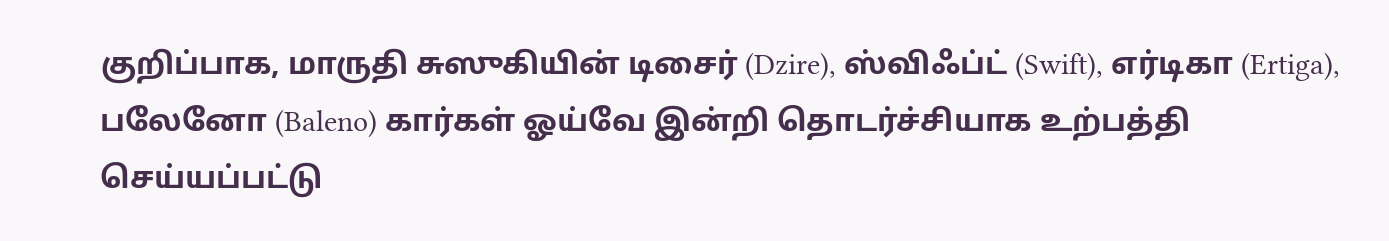குறிப்பாக, மாருதி சுஸுகியின் டிசைர் (Dzire), ஸ்விஃப்ட் (Swift), எர்டிகா (Ertiga), பலேனோ (Baleno) கார்கள் ஓய்வே இன்றி தொடர்ச்சியாக உற்பத்தி செய்யப்பட்டு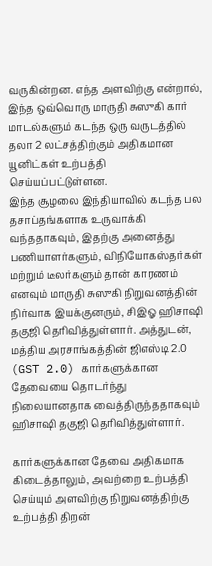வருகின்றன. எந்த அளவிற்கு என்றால், இந்த ஒவ்வொரு மாருதி சுஸுகி கார் மாடல்களும் கடந்த ஒரு வருடத்தில் தலா 2 லட்சத்திற்கும் அதிகமான யூனிட்கள் உற்பத்தி செய்யப்பட்டுள்ளன.
இந்த சூழலை இந்தியாவில் கடந்த பல தசாப்தங்களாக உருவாக்கி வந்ததாகவும், இதற்கு அனைத்து பணியாளர்களும், விநியோகஸ்தர்கள் மற்றும் டீலர்களும் தான் காரணம் எனவும் மாருதி சுஸுகி நிறுவனத்தின் நிர்வாக இயக்குனரும், சிஇஓ ஹிசாஷி தகுஜி தெரிவித்துள்ளார். அத்துடன், மத்திய அரசாங்கத்தின் ஜிஎஸ்டி 2.0 (GST 2.0) கார்களுக்கான தேவையை தொடர்ந்து நிலையானதாக வைத்திருந்ததாகவும் ஹிசாஷி தகுஜி தெரிவித்துள்ளார்.

கார்களுக்கான தேவை அதிகமாக கிடைத்தாலும், அவற்றை உற்பத்தி செய்யும் அளவிற்கு நிறுவனத்திற்கு உற்பத்தி திறன்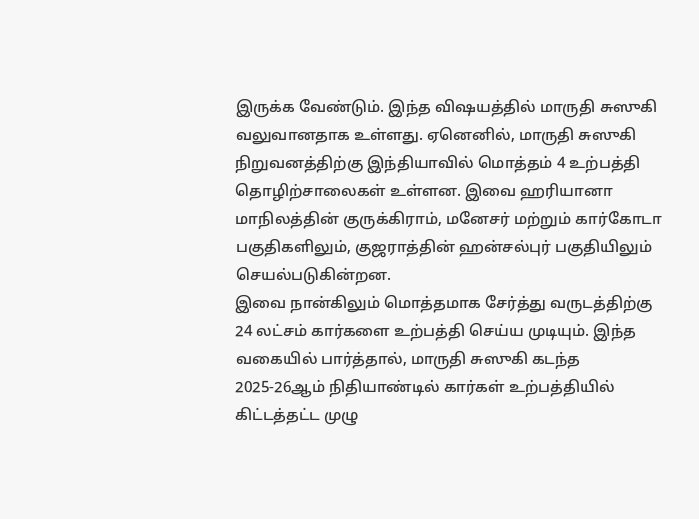இருக்க வேண்டும். இந்த விஷயத்தில் மாருதி சுஸுகி வலுவானதாக உள்ளது. ஏனெனில், மாருதி சுஸுகி நிறுவனத்திற்கு இந்தியாவில் மொத்தம் 4 உற்பத்தி தொழிற்சாலைகள் உள்ளன. இவை ஹரியானா மாநிலத்தின் குருக்கிராம், மனேசர் மற்றும் கார்கோடா பகுதிகளிலும், குஜராத்தின் ஹன்சல்புர் பகுதியிலும் செயல்படுகின்றன.
இவை நான்கிலும் மொத்தமாக சேர்த்து வருடத்திற்கு 24 லட்சம் கார்களை உற்பத்தி செய்ய முடியும். இந்த வகையில் பார்த்தால், மாருதி சுஸுகி கடந்த 2025-26ஆம் நிதியாண்டில் கார்கள் உற்பத்தியில் கிட்டத்தட்ட முழு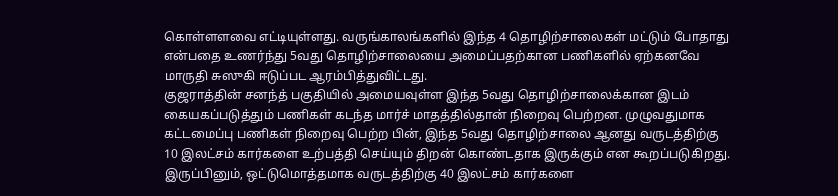கொள்ளளவை எட்டியுள்ளது. வருங்காலங்களில் இந்த 4 தொழிற்சாலைகள் மட்டும் போதாது என்பதை உணர்ந்து 5வது தொழிற்சாலையை அமைப்பதற்கான பணிகளில் ஏற்கனவே மாருதி சுஸுகி ஈடுப்பட ஆரம்பித்துவிட்டது.
குஜராத்தின் சனந்த் பகுதியில் அமையவுள்ள இந்த 5வது தொழிற்சாலைக்கான இடம் கையகப்படுத்தும் பணிகள் கடந்த மார்ச் மாதத்தில்தான் நிறைவு பெற்றன. முழுவதுமாக கட்டமைப்பு பணிகள் நிறைவு பெற்ற பின், இந்த 5வது தொழிற்சாலை ஆனது வருடத்திற்கு 10 இலட்சம் கார்களை உற்பத்தி செய்யும் திறன் கொண்டதாக இருக்கும் என கூறப்படுகிறது.
இருப்பினும், ஒட்டுமொத்தமாக வருடத்திற்கு 40 இலட்சம் கார்களை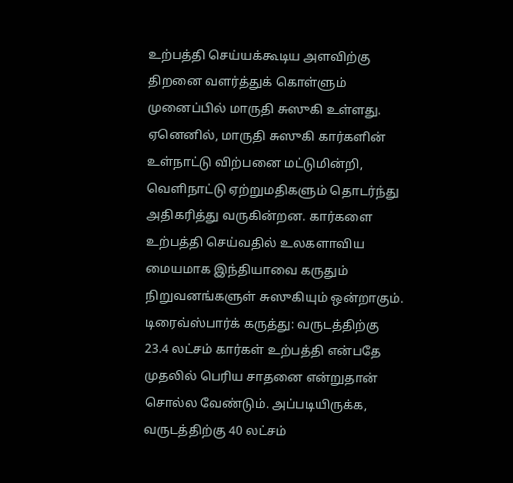உற்பத்தி செய்யக்கூடிய அளவிற்கு திறனை வளர்த்துக் கொள்ளும் முனைப்பில் மாருதி சுஸுகி உள்ளது. ஏனெனில், மாருதி சுஸுகி கார்களின் உள்நாட்டு விற்பனை மட்டுமின்றி, வெளிநாட்டு ஏற்றுமதிகளும் தொடர்ந்து அதிகரித்து வருகின்றன. கார்களை உற்பத்தி செய்வதில் உலகளாவிய மையமாக இந்தியாவை கருதும் நிறுவனங்களுள் சுஸுகியும் ஒன்றாகும்.
டிரைவ்ஸ்பார்க் கருத்து: வருடத்திற்கு 23.4 லட்சம் கார்கள் உற்பத்தி என்பதே முதலில் பெரிய சாதனை என்றுதான் சொல்ல வேண்டும். அப்படியிருக்க, வருடத்திற்கு 40 லட்சம்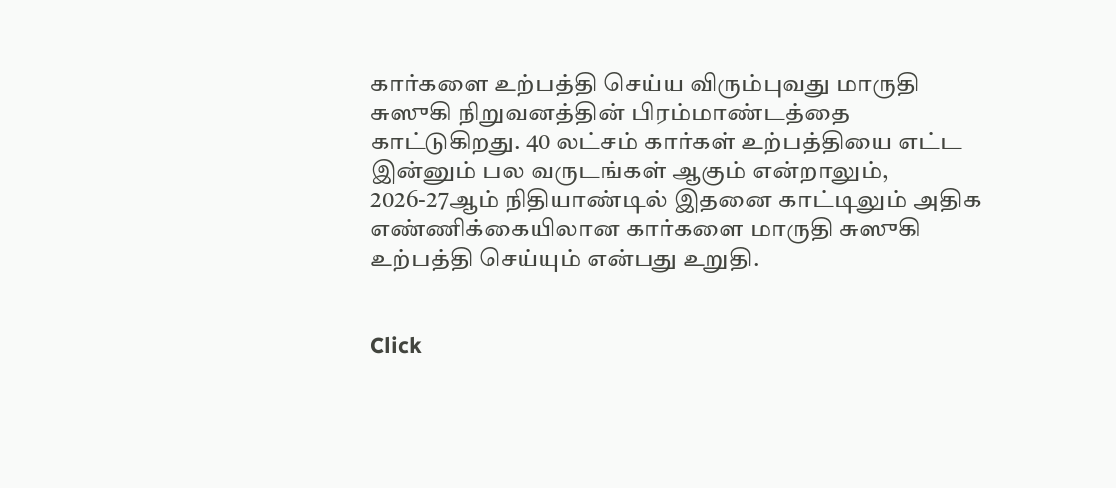கார்களை உற்பத்தி செய்ய விரும்புவது மாருதி சுஸுகி நிறுவனத்தின் பிரம்மாண்டத்தை காட்டுகிறது. 40 லட்சம் கார்கள் உற்பத்தியை எட்ட இன்னும் பல வருடங்கள் ஆகும் என்றாலும், 2026-27ஆம் நிதியாண்டில் இதனை காட்டிலும் அதிக எண்ணிக்கையிலான கார்களை மாருதி சுஸுகி உற்பத்தி செய்யும் என்பது உறுதி.


Click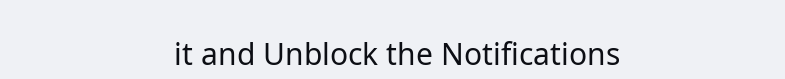it and Unblock the Notifications